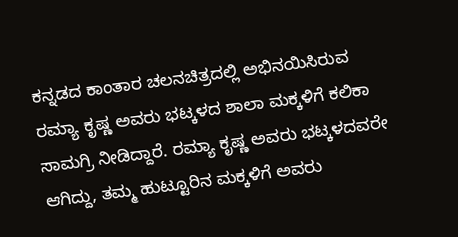ಕನ್ನಡದ ಕಾಂತಾರ ಚಲನಚಿತ್ರದಲ್ಲಿ ಅಭಿನಯಿಸಿರುವ ರಮ್ಯಾ ಕೃಷ್ಣ ಅವರು ಭಟ್ಕಳದ ಶಾಲಾ ಮಕ್ಕಳಿಗೆ ಕಲಿಕಾ ಸಾಮಗ್ರಿ ನೀಡಿದ್ದಾರೆ. ರಮ್ಯಾ ಕೃಷ್ಣ ಅವರು ಭಟ್ಕಳದವರೇ ಆಗಿದ್ದು, ತಮ್ಮ ಹುಟ್ಟೂರಿನ ಮಕ್ಕಳಿಗೆ ಅವರು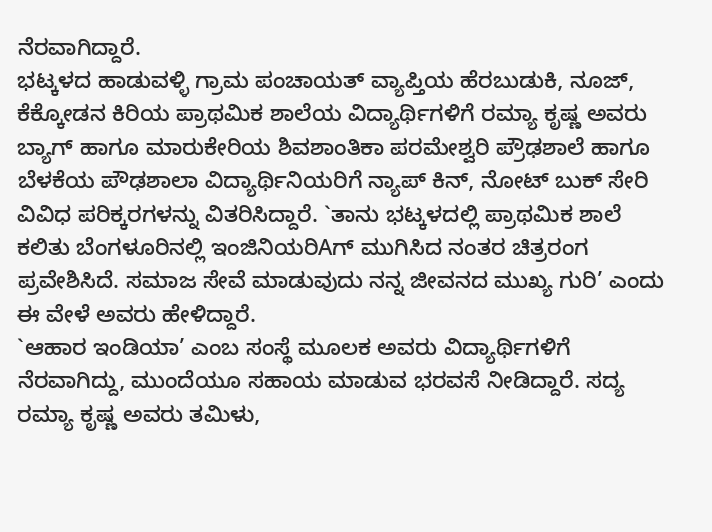ನೆರವಾಗಿದ್ದಾರೆ.
ಭಟ್ಕಳದ ಹಾಡುವಳ್ಳಿ ಗ್ರಾಮ ಪಂಚಾಯತ್ ವ್ಯಾಪ್ತಿಯ ಹೆರಬುಡುಕಿ, ನೂಜ್, ಕೆಕ್ಕೋಡನ ಕಿರಿಯ ಪ್ರಾಥಮಿಕ ಶಾಲೆಯ ವಿದ್ಯಾರ್ಥಿಗಳಿಗೆ ರಮ್ಯಾ ಕೃಷ್ಣ ಅವರು ಬ್ಯಾಗ್ ಹಾಗೂ ಮಾರುಕೇರಿಯ ಶಿವಶಾಂತಿಕಾ ಪರಮೇಶ್ವರಿ ಪ್ರೌಢಶಾಲೆ ಹಾಗೂ ಬೆಳಕೆಯ ಪೌಢಶಾಲಾ ವಿದ್ಯಾರ್ಥಿನಿಯರಿಗೆ ನ್ಯಾಪ್ ಕಿನ್, ನೋಟ್ ಬುಕ್ ಸೇರಿ ವಿವಿಧ ಪರಿಕ್ಕರಗಳನ್ನು ವಿತರಿಸಿದ್ದಾರೆ. `ತಾನು ಭಟ್ಕಳದಲ್ಲಿ ಪ್ರಾಥಮಿಕ ಶಾಲೆ ಕಲಿತು ಬೆಂಗಳೂರಿನಲ್ಲಿ ಇಂಜಿನಿಯರಿAಗ್ ಮುಗಿಸಿದ ನಂತರ ಚಿತ್ರರಂಗ ಪ್ರವೇಶಿಸಿದೆ. ಸಮಾಜ ಸೇವೆ ಮಾಡುವುದು ನನ್ನ ಜೀವನದ ಮುಖ್ಯ ಗುರಿ’ ಎಂದು ಈ ವೇಳೆ ಅವರು ಹೇಳಿದ್ದಾರೆ.
`ಆಹಾರ ಇಂಡಿಯಾ’ ಎಂಬ ಸಂಸ್ಥೆ ಮೂಲಕ ಅವರು ವಿದ್ಯಾರ್ಥಿಗಳಿಗೆ ನೆರವಾಗಿದ್ದು, ಮುಂದೆಯೂ ಸಹಾಯ ಮಾಡುವ ಭರವಸೆ ನೀಡಿದ್ದಾರೆ. ಸದ್ಯ ರಮ್ಯಾ ಕೃಷ್ಣ ಅವರು ತಮಿಳು,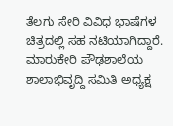ತೆಲಗು ಸೇರಿ ವಿವಿಧ ಭಾಷೆಗಳ ಚಿತ್ರದಲ್ಲಿ ಸಹ ನಟಿಯಾಗಿದ್ದಾರೆ. ಮಾರುಕೇರಿ ಪೌಢಶಾಲೆಯ ಶಾಲಾಭಿವೃದ್ದಿ ಸಮಿತಿ ಅಧ್ಯಕ್ಷ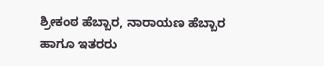ಶ್ರೀಕಂಠ ಹೆಬ್ಬಾರ, ನಾರಾಯಣ ಹೆಬ್ಬಾರ ಹಾಗೂ ಇತರರು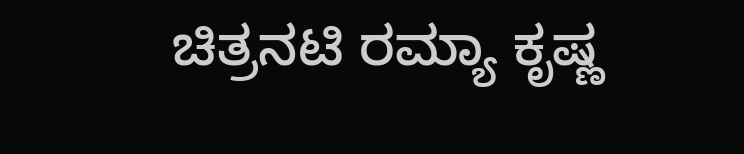ಚಿತ್ರನಟಿ ರಮ್ಯಾ ಕೃಷ್ಣ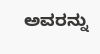ಅವರನ್ನು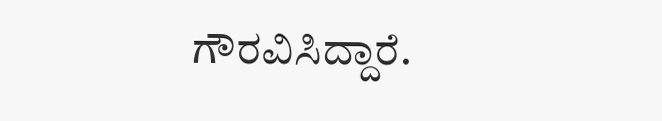ಗೌರವಿಸಿದ್ದಾರೆ.